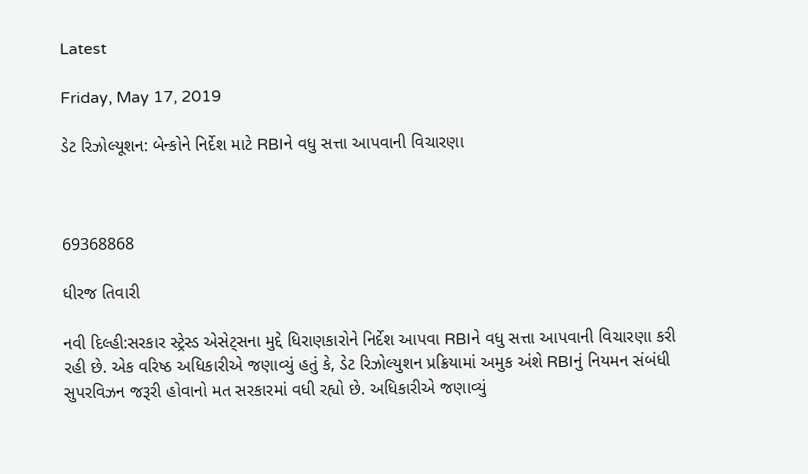Latest

Friday, May 17, 2019

ડેટ રિઝોલ્યૂશન: બેન્કોને નિર્દેશ માટે RBIને વધુ સત્તા આપવાની વિચારણા



69368868

ધીરજ તિવારી

નવી દિલ્હી:સરકાર સ્ટ્રેસ્ડ એસેટ્સના મુદ્દે ધિરાણકારોને નિર્દેશ આપવા RBIને વધુ સત્તા આપવાની વિચારણા કરી રહી છે. એક વરિષ્ઠ અધિકારીએ જણાવ્યું હતું કે, ડેટ રિઝોલ્યુશન પ્રક્રિયામાં અમુક અંશે RBIનું નિયમન સંબંધી સુપરવિઝન જરૂરી હોવાનો મત સરકારમાં વધી રહ્યો છે. અધિકારીએ જણાવ્યું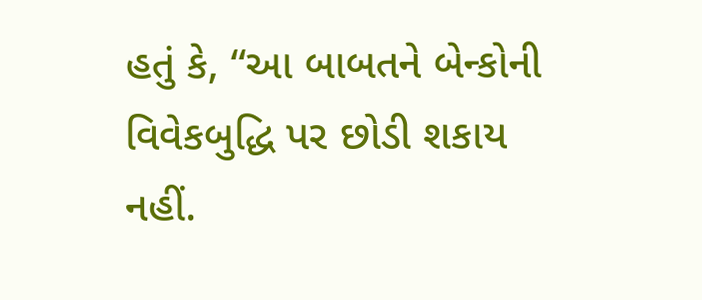હતું કે, “આ બાબતને બેન્કોની વિવેકબુદ્ધિ પર છોડી શકાય નહીં.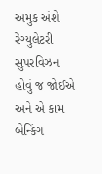અમુક અંશે રેગ્યુલેટરી સુપરવિઝન હોવું જ જોઈએ અને એ કામ બેન્કિંગ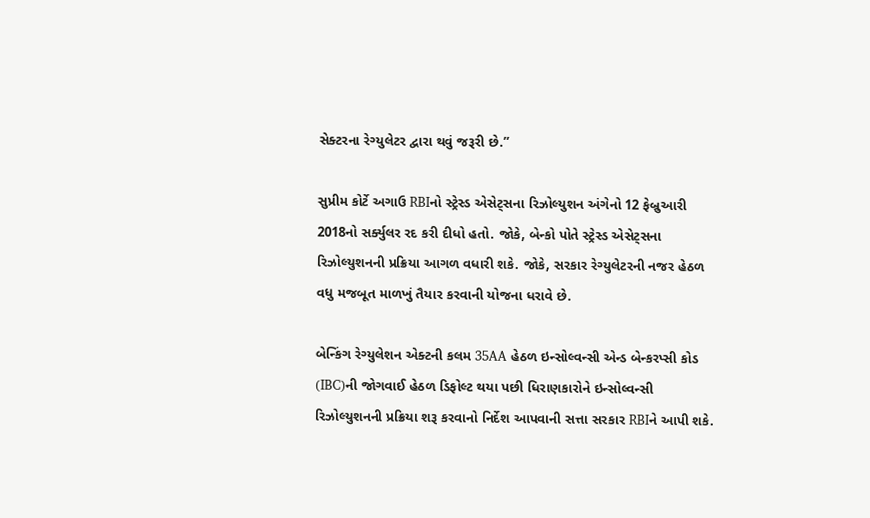સેક્ટરના રેગ્યુલેટર દ્વારા થવું જરૂરી છે.”

સુપ્રીમ કોર્ટે અગાઉ RBIનો સ્ટ્રેસ્ડ એસેટ્સના રિઝોલ્યુશન અંગેનો 12 ફેબ્રુઆરી 2018નો સર્ક્યુલર રદ કરી દીધો હતો. જોકે, બેન્કો પોતે સ્ટ્રેસ્ડ એસેટ્સના રિઝોલ્યુશનની પ્રક્રિયા આગળ વધારી શકે. જોકે, સરકાર રેગ્યુલેટરની નજર હેઠળ વધુ મજબૂત માળખું તૈયાર કરવાની યોજના ધરાવે છે.

બેન્કિંગ રેગ્યુલેશન એક્ટની કલમ 35AA હેઠળ ઇન્સોલ્વન્સી એન્ડ બેન્કરપ્સી કોડ (IBC)ની જોગવાઈ હેઠળ ડિફોલ્ટ થયા પછી ધિરાણકારોને ઇન્સોલ્વન્સી રિઝોલ્યુશનની પ્રક્રિયા શરૂ કરવાનો નિર્દેશ આપવાની સત્તા સરકાર RBIને આપી શકે.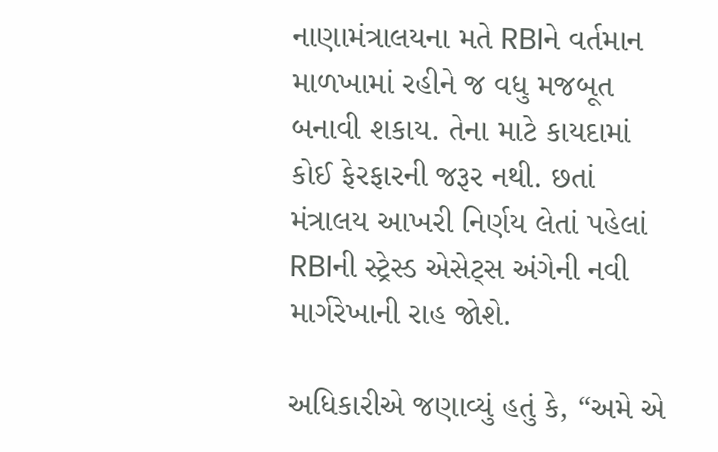નાણામંત્રાલયના મતે RBIને વર્તમાન માળખામાં રહીને જ વધુ મજબૂત બનાવી શકાય. તેના માટે કાયદામાં કોઈ ફેરફારની જરૂર નથી. છતાં મંત્રાલય આખરી નિર્ણય લેતાં પહેલાં RBIની સ્ટ્રેસ્ડ એસેટ્સ અંગેની નવી માર્ગરેખાની રાહ જોશે.

અધિકારીએ જણાવ્યું હતું કે, “અમે એ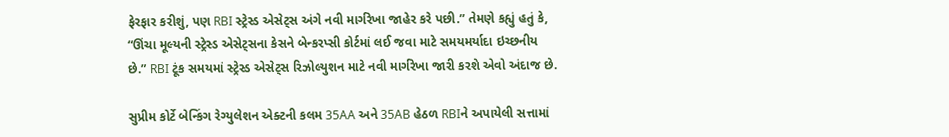ફેરફાર કરીશું, પણ RBI સ્ટ્રેસ્ડ એસેટ્સ અંગે નવી માર્ગરેખા જાહેર કરે પછી.” તેમણે કહ્યું હતું કે, “ઊંચા મૂલ્યની સ્ટ્રેસ્ડ એસેટ્સના કેસને બેન્કરપ્સી કોર્ટમાં લઈ જવા માટે સમયમર્યાદા ઇચ્છનીય છે.” RBI ટૂંક સમયમાં સ્ટ્રેસ્ડ એસેટ્સ રિઝોલ્યુશન માટે નવી માર્ગરેખા જારી કરશે એવો અંદાજ છે.

સુપ્રીમ કોર્ટે બેન્કિંગ રેગ્યુલેશન એક્ટની કલમ 35AA અને 35AB હેઠળ RBIને અપાયેલી સત્તામાં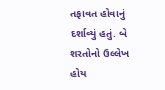તફાવત હોવાનું દર્શાવ્યું હતું. બે શરતોનો ઉલ્લેખ હોય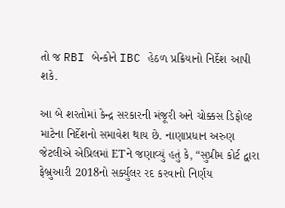તો જ RBI બેન્કોને IBC હેઠળ પ્રક્રિયાનો નિર્દેશ આપી શકે.

આ બે શરતોમાં કેન્દ્ર સરકારની મંજૂરી અને ચોક્કસ ડિફોલ્ટ માટેના નિર્દેશનો સમાવેશ થાય છે. નાણાપ્રધાન અરુણ જેટલીએ એપ્રિલમાં ETને જણાવ્યું હતું કે, “સુપ્રીમ કોર્ટ દ્વારા ફેબ્રુઆરી 2018નો સર્ક્યુલર રદ કરવાનો નિર્ણય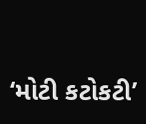‘મોટી કટોકટી’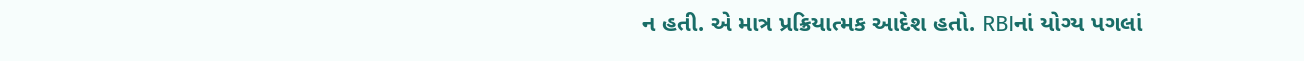ન હતી. એ માત્ર પ્રક્રિયાત્મક આદેશ હતો. RBIનાં યોગ્ય પગલાં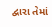દ્વારા તેમાં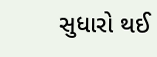સુધારો થઈ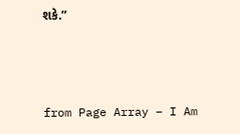શકે.”



from Page Array – I Am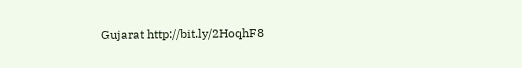Gujarat http://bit.ly/2HoqhF8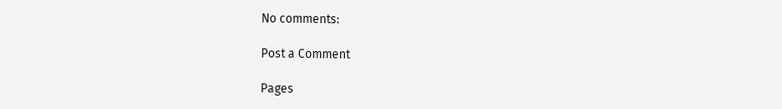No comments:

Post a Comment

Pages